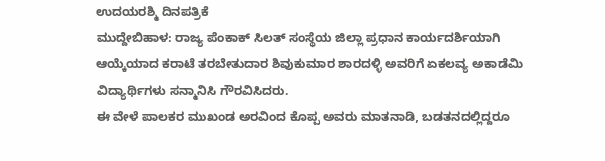ಉದಯರಶ್ಮಿ ದಿನಪತ್ರಿಕೆ
ಮುದ್ದೇಬಿಹಾಳ: ರಾಜ್ಯ ಪೆಂಕಾಕ್ ಸಿಲತ್ ಸಂಸ್ಥೆಯ ಜಿಲ್ಲಾ ಪ್ರಧಾನ ಕಾರ್ಯದರ್ಶಿಯಾಗಿ ಆಯ್ಕೆಯಾದ ಕರಾಟೆ ತರಬೇತುದಾರ ಶಿವುಕುಮಾರ ಶಾರದಳ್ಳಿ ಅವರಿಗೆ ಏಕಲವ್ಯ ಅಕಾಡೆಮಿ ವಿದ್ಯಾರ್ಥಿಗಳು ಸನ್ಮಾನಿಸಿ ಗೌರವಿಸಿದರು.
ಈ ವೇಳೆ ಪಾಲಕರ ಮುಖಂಡ ಅರವಿಂದ ಕೊಪ್ಪ ಅವರು ಮಾತನಾಡಿ, ಬಡತನದಲ್ಲಿದ್ದರೂ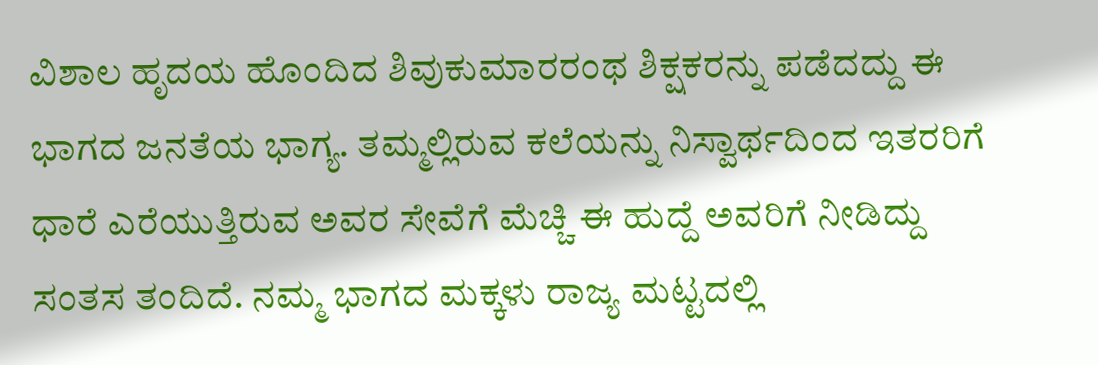ವಿಶಾಲ ಹೃದಯ ಹೊಂದಿದ ಶಿವುಕುಮಾರರಂಥ ಶಿಕ್ಷಕರನ್ನು ಪಡೆದದ್ದು ಈ ಭಾಗದ ಜನತೆಯ ಭಾಗ್ಯ. ತಮ್ಮಲ್ಲಿರುವ ಕಲೆಯನ್ನು ನಿಸ್ವಾರ್ಥದಿಂದ ಇತರರಿಗೆ ಧಾರೆ ಎರೆಯುತ್ತಿರುವ ಅವರ ಸೇವೆಗೆ ಮೆಚ್ಚಿ ಈ ಹುದ್ದೆ ಅವರಿಗೆ ನೀಡಿದ್ದು ಸಂತಸ ತಂದಿದೆ. ನಮ್ಮ ಭಾಗದ ಮಕ್ಕಳು ರಾಜ್ಯ ಮಟ್ಟದಲ್ಲಿ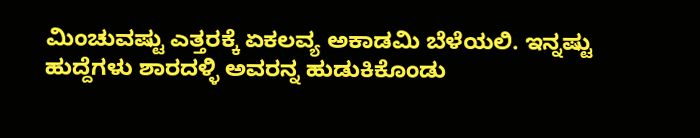ಮಿಂಚುವಷ್ಟು ಎತ್ತರಕ್ಕೆ ಏಕಲವ್ಯ ಅಕಾಡಮಿ ಬೆಳೆಯಲಿ. ಇನ್ನಷ್ಟು ಹುದ್ದೆಗಳು ಶಾರದಳ್ಳಿ ಅವರನ್ನ ಹುಡುಕಿಕೊಂಡು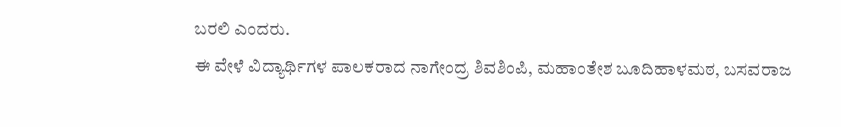ಬರಲಿ ಎಂದರು.
ಈ ವೇಳೆ ವಿದ್ಯಾರ್ಥಿಗಳ ಪಾಲಕರಾದ ನಾಗೇಂದ್ರ ಶಿವಶಿಂಪಿ, ಮಹಾಂತೇಶ ಬೂದಿಹಾಳಮಠ, ಬಸವರಾಜ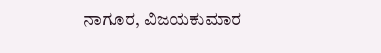ನಾಗೂರ, ವಿಜಯಕುಮಾರ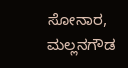ಸೋನಾರ, ಮಲ್ಲನಗೌಡ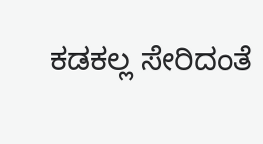ಕಡಕಲ್ಲ ಸೇರಿದಂತೆ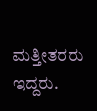ಮತ್ತೀತರರು ಇದ್ದರು.